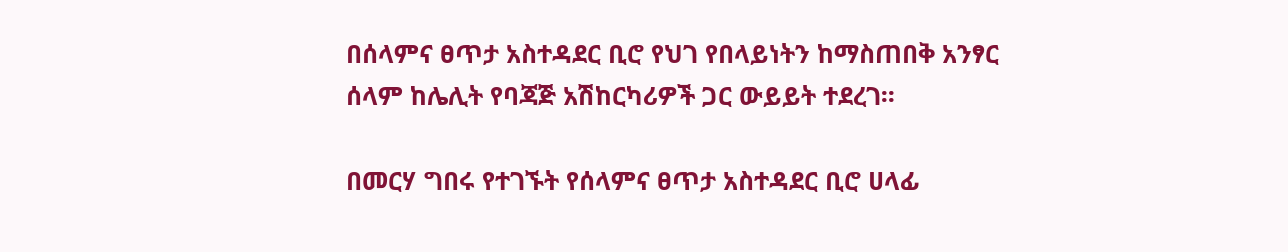በሰላምና ፀጥታ አስተዳደር ቢሮ የህገ የበላይነትን ከማስጠበቅ አንፃር ሰላም ከሌሊት የባጃጅ አሽከርካሪዎች ጋር ውይይት ተደረገ፡፡

በመርሃ ግበሩ የተገኙት የሰላምና ፀጥታ አስተዳደር ቢሮ ሀላፊ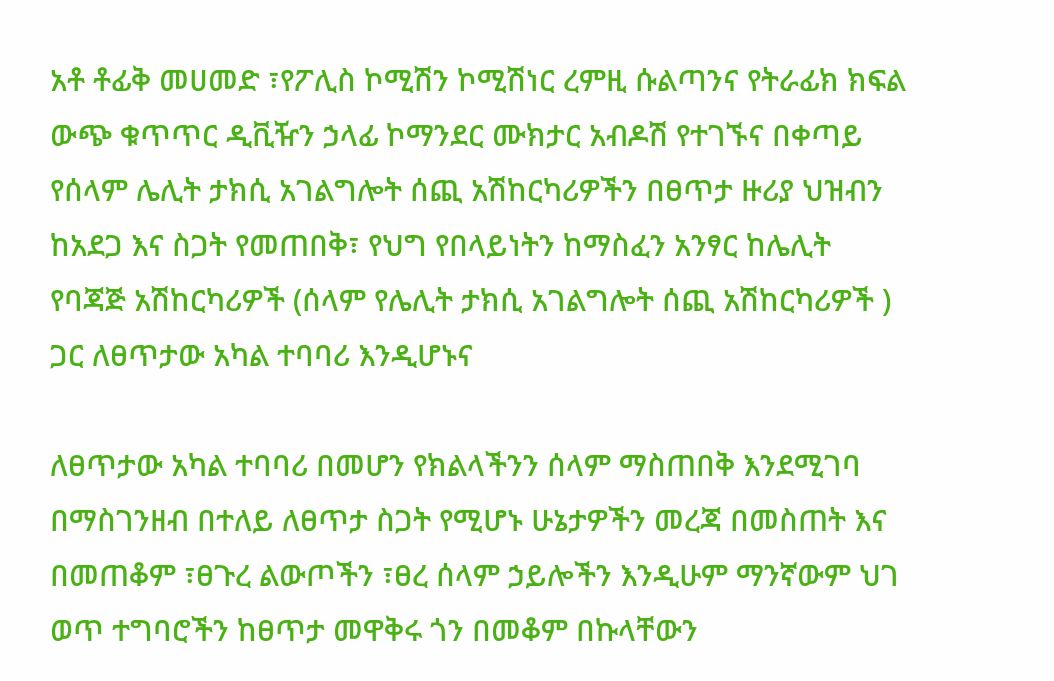አቶ ቶፊቅ መሀመድ ፣የፖሊስ ኮሚሽን ኮሚሽነር ረምዚ ሱልጣንና የትራፊክ ክፍል ውጭ ቁጥጥር ዲቪዥን ኃላፊ ኮማንደር ሙክታር አብዶሽ የተገኙና በቀጣይ የሰላም ሌሊት ታክሲ አገልግሎት ሰጪ አሽከርካሪዎችን በፀጥታ ዙሪያ ህዝብን ከአደጋ እና ስጋት የመጠበቅ፣ የህግ የበላይነትን ከማስፈን አንፃር ከሌሊት የባጃጅ አሽከርካሪዎች (ሰላም የሌሊት ታክሲ አገልግሎት ሰጪ አሽከርካሪዎች ) ጋር ለፀጥታው አካል ተባባሪ እንዲሆኑና

ለፀጥታው አካል ተባባሪ በመሆን የክልላችንን ሰላም ማስጠበቅ እንደሚገባ በማስገንዘብ በተለይ ለፀጥታ ስጋት የሚሆኑ ሁኔታዎችን መረጃ በመስጠት እና በመጠቆም ፣ፀጉረ ልውጦችን ፣ፀረ ሰላም ኃይሎችን እንዲሁም ማንኛውም ህገ ወጥ ተግባሮችን ከፀጥታ መዋቅሩ ጎን በመቆም በኩላቸውን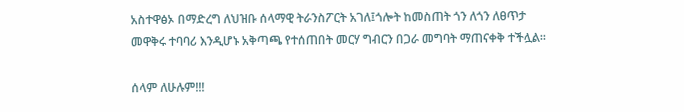አስተዋፅኦ በማድረግ ለህዝቡ ሰላማዊ ትራንስፖርት አገለ፤ጎሎት ከመስጠት ጎን ለጎን ለፀጥታ መዋቅሩ ተባባሪ እንዲሆኑ አቅጣጫ የተሰጠበት መርሃ ግብርን በጋራ መግባት ማጠናቀቅ ተችሏል፡፡

ሰላም ለሁሉም!!!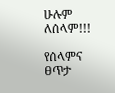ሁሉም ለሰላም!!!

የሰላምና ፀጥታ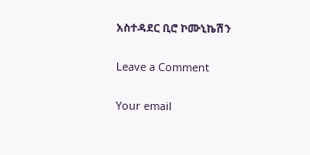አስተዳደር ቢሮ ኮሙኒኬሽን

Leave a Comment

Your email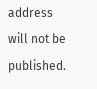address will not be published.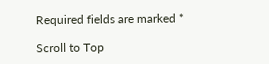Required fields are marked *

Scroll to Top